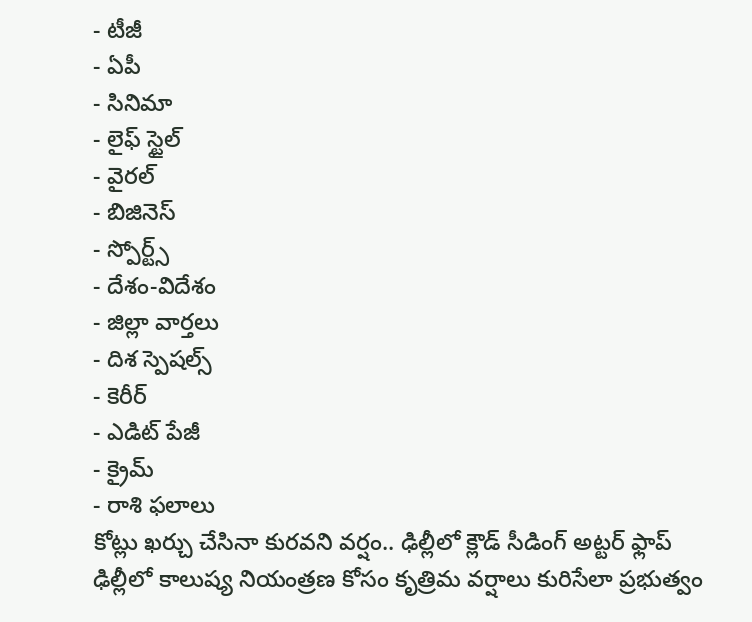- టీజీ
- ఏపీ
- సినిమా
- లైఫ్ స్టైల్
- వైరల్
- బిజినెస్
- స్పోర్ట్స్
- దేశం-విదేశం
- జిల్లా వార్తలు
- దిశ స్పెషల్స్
- కెరీర్
- ఎడిట్ పేజీ
- క్రైమ్
- రాశి ఫలాలు
కోట్లు ఖర్చు చేసినా కురవని వర్షం.. ఢిల్లీలో క్లౌడ్ సీడింగ్ అట్టర్ ఫ్లాప్
ఢిల్లీలో కాలుష్య నియంత్రణ కోసం కృత్రిమ వర్షాలు కురిసేలా ప్రభుత్వం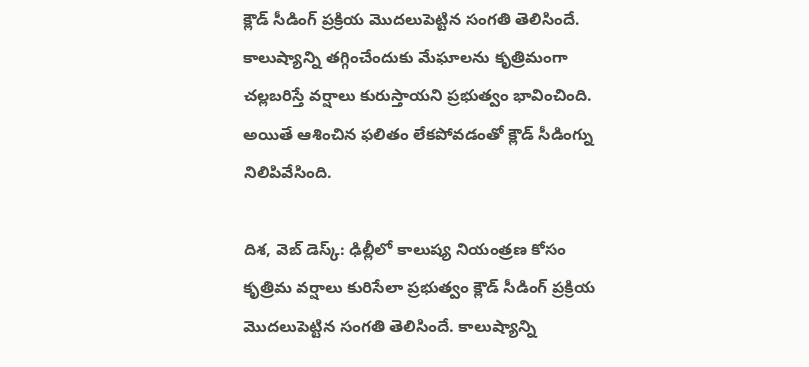క్లౌడ్ సీడింగ్ ప్రక్రియ మొదలుపెట్టిన సంగతి తెలిసిందే. కాలుష్యాన్ని తగ్గించేందుకు మేఘాలను కృత్రిమంగా చల్లబరిస్తే వర్షాలు కురుస్తాయని ప్రభుత్వం భావించింది. అయితే ఆశించిన ఫలితం లేకపోవడంతో క్లౌడ్ సీడింగ్ను నిలిపివేసింది.

దిశ, వెబ్ డెస్క్: ఢిల్లీలో కాలుష్య నియంత్రణ కోసం కృత్రిమ వర్షాలు కురిసేలా ప్రభుత్వం క్లౌడ్ సీడింగ్ ప్రక్రియ మొదలుపెట్టిన సంగతి తెలిసిందే. కాలుష్యాన్ని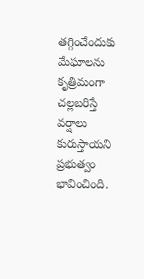తగ్గించేందుకు మేఘాలను కృత్రిమంగా చల్లబరిస్తే వర్షాలు కురుస్తాయని ప్రభుత్వం భావించింది.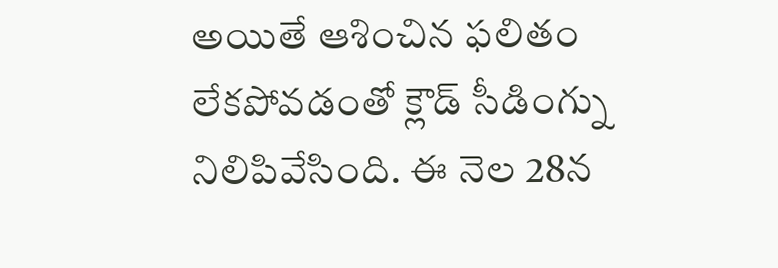అయితే ఆశించిన ఫలితం లేకపోవడంతో క్లౌడ్ సీడింగ్ను నిలిపివేసింది. ఈ నెల 28న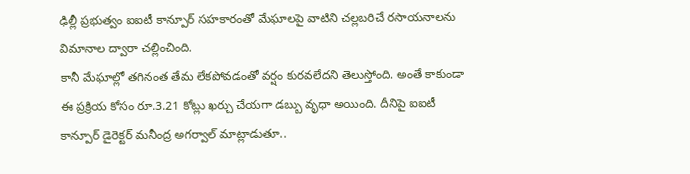ఢిల్లీ ప్రభుత్వం ఐఐటీ కాన్పూర్ సహకారంతో మేఘాలపై వాటిని చల్లబరిచే రసాయనాలను విమానాల ద్వారా చల్లించింది.
కానీ మేఘాల్లో తగినంత తేమ లేకపోవడంతో వర్షం కురవలేదని తెలుస్తోంది. అంతే కాకుండా ఈ ప్రక్రియ కోసం రూ.3.21 కోట్లు ఖర్చు చేయగా డబ్బు వృధా అయింది. దీనిపై ఐఐటీ కాన్పూర్ డైరెక్టర్ మనీంద్ర అగర్వాల్ మాట్లాడుతూ..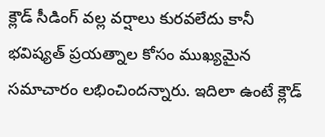క్లౌడ్ సీడింగ్ వల్ల వర్షాలు కురవలేదు కానీ భవిష్యత్ ప్రయత్నాల కోసం ముఖ్యమైన సమాచారం లభించిందన్నారు. ఇదిలా ఉంటే క్లౌడ్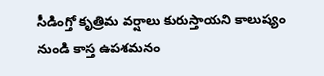సీడింగ్తో కృత్రిమ వర్షాలు కురుస్తాయని కాలుష్యం నుండి కాస్త ఉపశమనం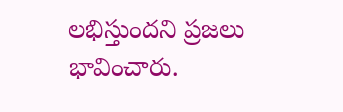లభిస్తుందని ప్రజలు భావించారు.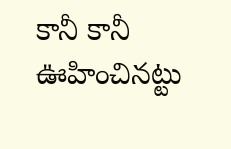కానీ కానీ ఊహించినట్టు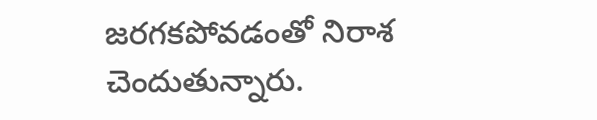జరగకపోవడంతో నిరాశ చెందుతున్నారు.